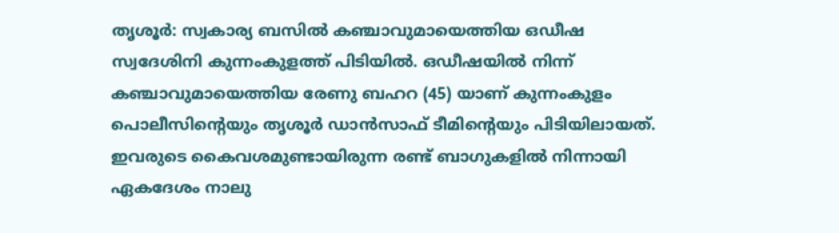തൃശൂർ: സ്വകാര്യ ബസിൽ കഞ്ചാവുമായെത്തിയ ഒഡീഷ സ്വദേശിനി കുന്നംകുളത്ത് പിടിയിൽ. ഒഡീഷയിൽ നിന്ന് കഞ്ചാവുമായെത്തിയ രേണു ബഹറ (45) യാണ് കുന്നംകുളം പൊലീസിന്റെയും തൃശൂർ ഡാൻസാഫ് ടീമിൻ്റെയും പിടിയിലായത്. ഇവരുടെ കൈവശമുണ്ടായിരുന്ന രണ്ട് ബാഗുകളിൽ നിന്നായി ഏകദേശം നാലു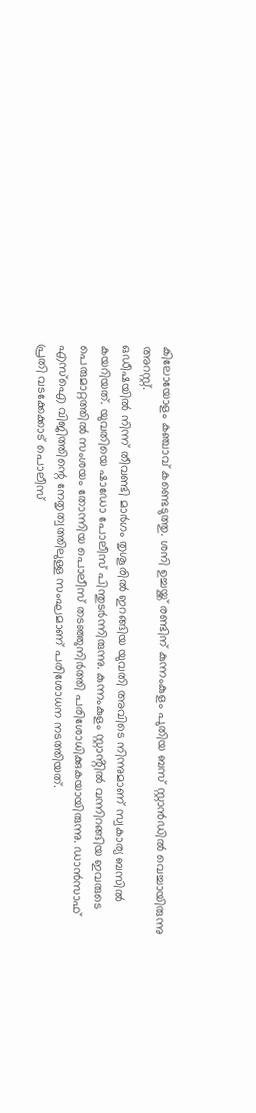കിലോയോളം കഞ്ചാവ് കണ്ടെടുത്തു. ശനി ഉച്ചയ്ക്ക് രണ്ടിന് കുന്നംകുളം പുതിയ ബസ് സ്റ്റാൻഡിൽ വെച്ചായിരുന്നു അറസ്റ്റ്.
ഒഡീഷയിൽ നിന്ന് തീവണ്ടി മാർഗം തൃശൂരിൽ ഇറങ്ങിയ യുവതി അവിടെ നിന്നുമാണ് സ്വകാര്യ ബസിൽ കയറിയത്. യുവതിയെ ഷാഡോ പോലീസ് പിന്തുടർന്നിരുന്നു. കുന്നംകുളം സ്റ്റാൻ്റിൽ വന്നിറങ്ങിയ ഇവരുടെ പെരുമാറ്റത്തിൽ സംശയം തോന്നിയ പൊലീസ് തടഞ്ഞുനിർത്തി പരിശോധിക്കുകയായിരുന്നു. ഡാൻസാഫ് എസ്ഐ വിജിത്തിന്റെ നേതൃത്വത്തിലുള്ള സംഘമാണ് പരിശോധന നടത്തിയത്.
പ്രതി വടക്കേക്കാട് പൊലീസ്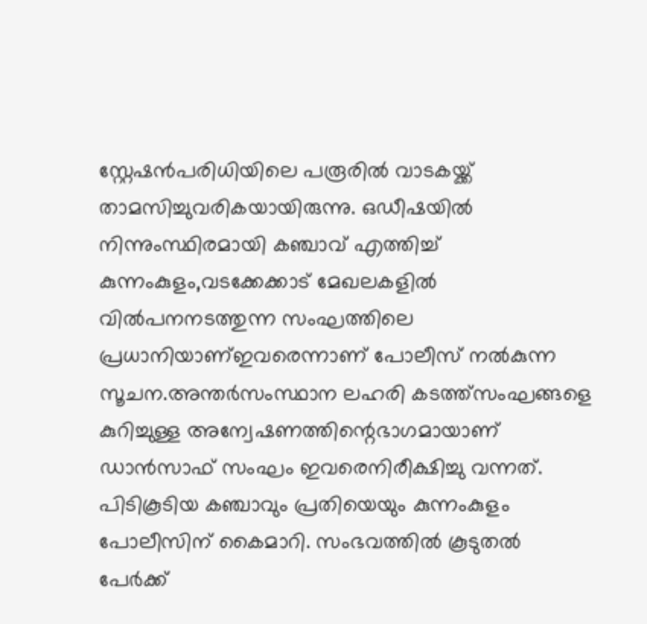സ്റ്റേഷൻപരിധിയിലെ പരൂരിൽ വാടകയ്ക്ക് താമസിച്ചുവരികയായിരുന്നു. ഒഡീഷയിൽ നിന്നുംസ്ഥിരമായി കഞ്ചാവ് എത്തിച്ച് കുന്നംകുളം,വടക്കേക്കാട് മേഖലകളിൽ വിൽപനനടത്തുന്ന സംഘത്തിലെ പ്രധാനിയാണ്ഇവരെന്നാണ് പോലീസ് നൽകുന്ന സൂചന.അന്തർസംസ്ഥാന ലഹരി കടത്ത്സംഘങ്ങളെ കുറിച്ചുള്ള അന്വേഷണത്തിന്റെഭാഗമായാണ് ഡാൻസാഫ് സംഘം ഇവരെനിരീക്ഷിച്ചു വന്നത്. പിടികൂടിയ കഞ്ചാവും പ്രതിയെയും കുന്നംകുളം പോലീസിന് കൈമാറി. സംഭവത്തിൽ കൂടുതൽ പേർക്ക്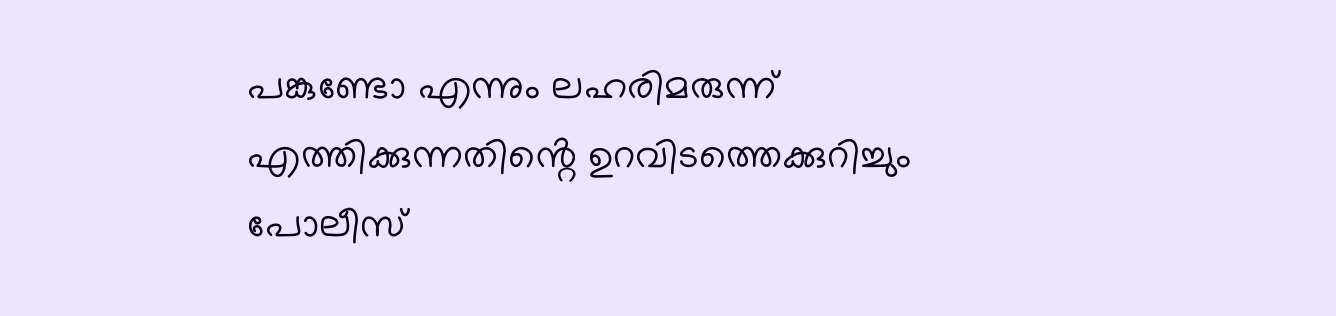പങ്കുണ്ടോ എന്നും ലഹരിമരുന്ന് എത്തിക്കുന്നതിൻ്റെ ഉറവിടത്തെക്കുറിച്ചും പോലീസ്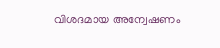വിശദമായ അന്വേഷണം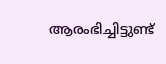ആരംഭിച്ചിട്ടുണ്ട്